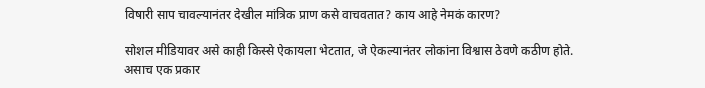विषारी साप चावल्यानंतर देखील मांत्रिक प्राण कसे वाचवतात? काय आहे नेमकं कारण?

सोशल मीडियावर असे काही किस्से ऐकायला भेटतात, जे ऐकल्यानंतर लोकांना विश्वास ठेवणे कठीण होते. असाच एक प्रकार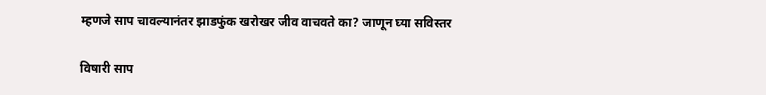म्हणजे साप चावल्यानंतर झाडफुंक खरोखर जीव वाचवते का? जाणून घ्या सविस्तर

विषारी साप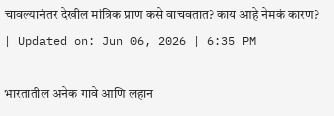चावल्यानंतर देखील मांत्रिक प्राण कसे वाचवतात? काय आहे नेमकं कारण?
| Updated on: Jun 06, 2026 | 6:35 PM

भारतातील अनेक गावे आणि लहान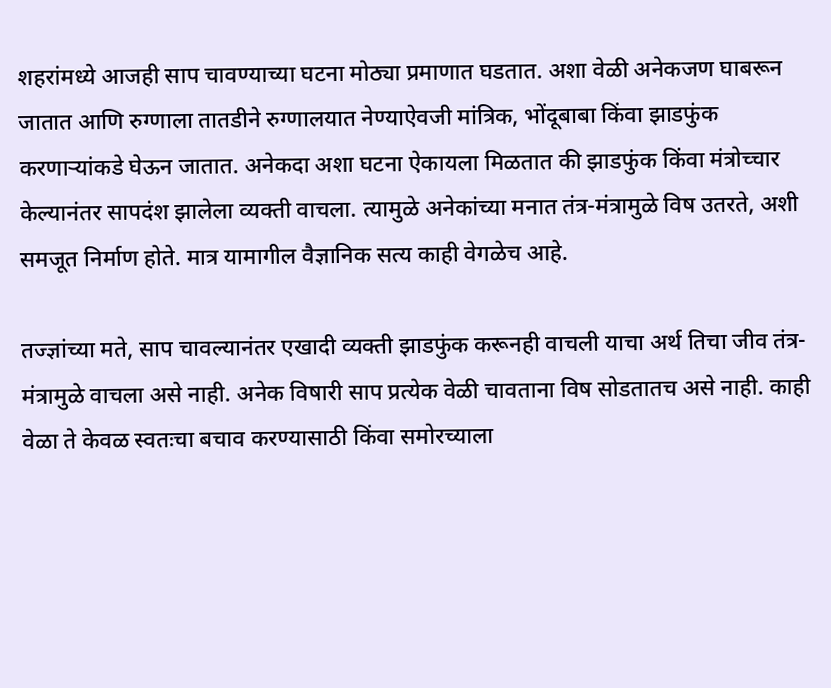शहरांमध्ये आजही साप चावण्याच्या घटना मोठ्या प्रमाणात घडतात. अशा वेळी अनेकजण घाबरून जातात आणि रुग्णाला तातडीने रुग्णालयात नेण्याऐवजी मांत्रिक, भोंदूबाबा किंवा झाडफुंक करणाऱ्यांकडे घेऊन जातात. अनेकदा अशा घटना ऐकायला मिळतात की झाडफुंक किंवा मंत्रोच्चार केल्यानंतर सापदंश झालेला व्यक्ती वाचला. त्यामुळे अनेकांच्या मनात तंत्र-मंत्रामुळे विष उतरते, अशी समजूत निर्माण होते. मात्र यामागील वैज्ञानिक सत्य काही वेगळेच आहे.

तज्ज्ञांच्या मते, साप चावल्यानंतर एखादी व्यक्ती झाडफुंक करूनही वाचली याचा अर्थ तिचा जीव तंत्र-मंत्रामुळे वाचला असे नाही. अनेक विषारी साप प्रत्येक वेळी चावताना विष सोडतातच असे नाही. काही वेळा ते केवळ स्वतःचा बचाव करण्यासाठी किंवा समोरच्याला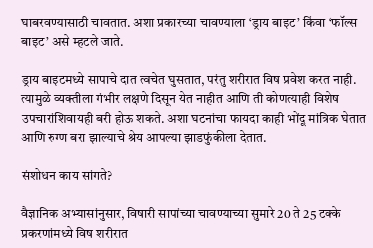घाबरवण्यासाठी चावतात. अशा प्रकारच्या चावण्याला ‘ड्राय बाइट’ किंवा ‘फॉल्स बाइट’ असे म्हटले जाते.

ड्राय बाइटमध्ये सापाचे दात त्वचेत घुसतात, परंतु शरीरात विष प्रवेश करत नाही. त्यामुळे व्यक्तीला गंभीर लक्षणे दिसून येत नाहीत आणि ती कोणत्याही विशेष उपचारांशिवायही बरी होऊ शकते. अशा घटनांचा फायदा काही भोंदू मांत्रिक घेतात आणि रुग्ण बरा झाल्याचे श्रेय आपल्या झाडफुंकीला देतात.

संशोधन काय सांगते?

वैज्ञानिक अभ्यासांनुसार, विषारी सापांच्या चावण्याच्या सुमारे 20 ते 25 टक्के प्रकरणांमध्ये विष शरीरात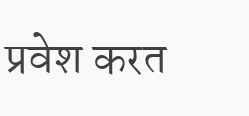प्रवेश करत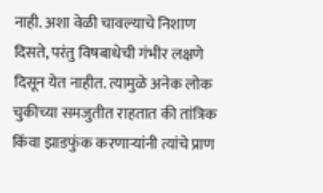नाही. अशा वेळी चावल्याचे निशाण दिसते, परंतु विषबाधेची गंभीर लक्षणे दिसून येत नाहीत. त्यामुळे अनेक लोक चुकीच्या समजुतीत राहतात की तांत्रिक किंवा झाडफुंक करणाऱ्यांनी त्यांचे प्राण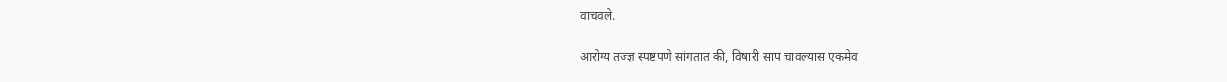वाचवले.

आरोग्य तज्ज्ञ स्पष्टपणे सांगतात की, विषारी साप चावल्यास एकमेव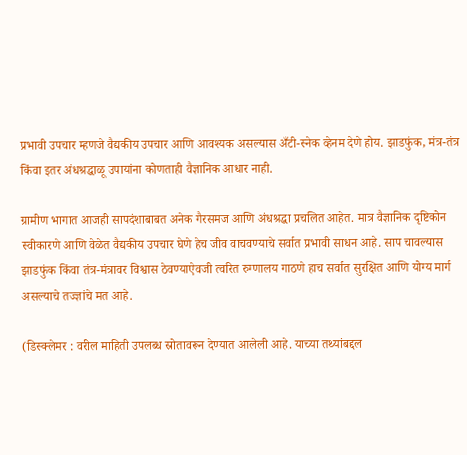प्रभावी उपचार म्हणजे वैद्यकीय उपचार आणि आवश्यक असल्यास अँटी-स्नेक व्हेनम देणे होय. झाडफुंक, मंत्र-तंत्र किंवा इतर अंधश्रद्धाळू उपायांना कोणताही वैज्ञानिक आधार नाही.

ग्रामीण भागात आजही सापदंशाबाबत अनेक गैरसमज आणि अंधश्रद्धा प्रचलित आहेत. मात्र वैज्ञानिक दृष्टिकोन स्वीकारणे आणि वेळेत वैद्यकीय उपचार घेणे हेच जीव वाचवण्याचे सर्वात प्रभावी साधन आहे. साप चावल्यास झाडफुंक किंवा तंत्र-मंत्रावर विश्वास ठेवण्याऐवजी त्वरित रुग्णालय गाठणे हाच सर्वात सुरक्षित आणि योग्य मार्ग असल्याचे तज्ज्ञांचे मत आहे.

(डिस्क्लेमर : वरील माहिती उपलब्ध स्रोतावरून देण्यात आलेली आहे. याच्या तथ्यांबद्दल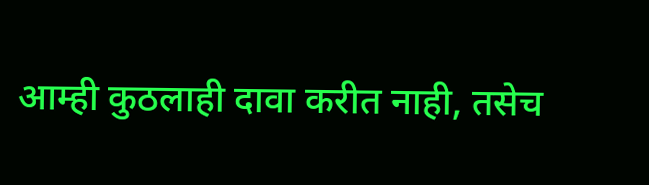आम्ही कुठलाही दावा करीत नाही, तसेच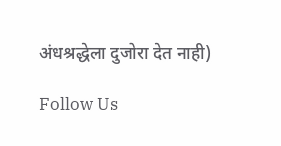अंधश्रद्धेला दुजोरा देत नाही)

Follow Us